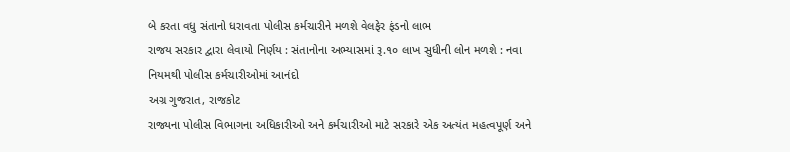બે કરતા વધુ સંતાનો ધરાવતા પોલીસ કર્મચારીને મળશે વેલફેર ફંડનો લાભ
રાજય સરકાર દ્વારા લેવાયો નિર્ણય : સંતાનોના અભ્યાસમાં રૂ.૧૦ લાખ સુધીની લોન મળશે : નવા નિયમથી પોલીસ કર્મચારીઓમાં આનંદો
અગ્ર ગુજરાત, રાજકોટ
રાજ્યના પોલીસ વિભાગના અધિકારીઓ અને કર્મચારીઓ માટે સરકારે એક અત્યંત મહત્વપૂર્ણ અને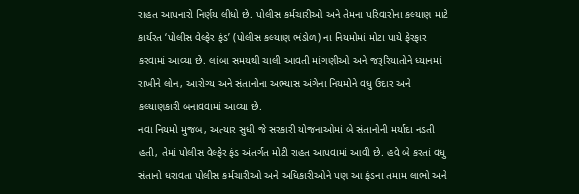રાહત આપનારો નિર્ણય લીધો છે. પોલીસ કર્મચારીઓ અને તેમના પરિવારોના કલ્યાણ માટે કાર્યરત ‘પોલીસ વેલ્ફેર ફંડ’ (પોલીસ કલ્યાણ ભંડોળ) ના નિયમોમાં મોટા પાયે ફેરફાર કરવામાં આવ્યા છે. લાંબા સમયથી ચાલી આવતી માંગણીઓ અને જરૂરિયાતોને ધ્યાનમાં રાખીને લોન, આરોગ્ય અને સંતાનોના અભ્યાસ અંગેના નિયમોને વધુ ઉદાર અને કલ્યાણકારી બનાવવામાં આવ્યા છે.
નવા નિયમો મુજબ, અત્યાર સુધી જે સરકારી યોજનાઓમાં બે સંતાનોની મર્યાદા નડતી હતી, તેમાં પોલીસ વેલ્ફેર ફંડ અંતર્ગત મોટી રાહત આપવામાં આવી છે. હવે બે કરતાં વધુ સંતાનો ધરાવતા પોલીસ કર્મચારીઓ અને અધિકારીઓને પણ આ ફંડના તમામ લાભો અને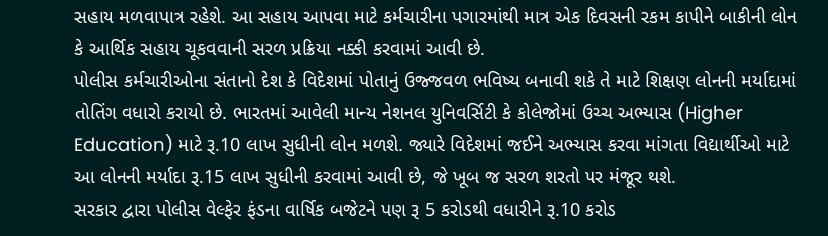સહાય મળવાપાત્ર રહેશે. આ સહાય આપવા માટે કર્મચારીના પગારમાંથી માત્ર એક દિવસની રકમ કાપીને બાકીની લોન કે આર્થિક સહાય ચૂકવવાની સરળ પ્રક્રિયા નક્કી કરવામાં આવી છે.
પોલીસ કર્મચારીઓના સંતાનો દેશ કે વિદેશમાં પોતાનું ઉજ્જવળ ભવિષ્ય બનાવી શકે તે માટે શિક્ષણ લોનની મર્યાદામાં તોતિંગ વધારો કરાયો છે. ભારતમાં આવેલી માન્ય નેશનલ યુનિવર્સિટી કે કોલેજોમાં ઉચ્ચ અભ્યાસ (Higher Education) માટે રૂ.10 લાખ સુધીની લોન મળશે. જ્યારે વિદેશમાં જઈને અભ્યાસ કરવા માંગતા વિદ્યાર્થીઓ માટે આ લોનની મર્યાદા રૂ.15 લાખ સુધીની કરવામાં આવી છે, જે ખૂબ જ સરળ શરતો પર મંજૂર થશે.
સરકાર દ્વારા પોલીસ વેલ્ફેર ફંડના વાર્ષિક બજેટને પણ રૂ 5 કરોડથી વધારીને રૂ.10 કરોડ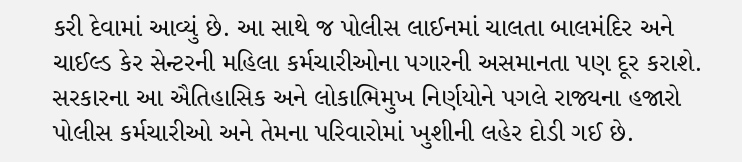કરી દેવામાં આવ્યું છે. આ સાથે જ પોલીસ લાઈનમાં ચાલતા બાલમંદિર અને ચાઈલ્ડ કેર સેન્ટરની મહિલા કર્મચારીઓના પગારની અસમાનતા પણ દૂર કરાશે. સરકારના આ ઐતિહાસિક અને લોકાભિમુખ નિર્ણયોને પગલે રાજ્યના હજારો પોલીસ કર્મચારીઓ અને તેમના પરિવારોમાં ખુશીની લહેર દોડી ગઈ છે.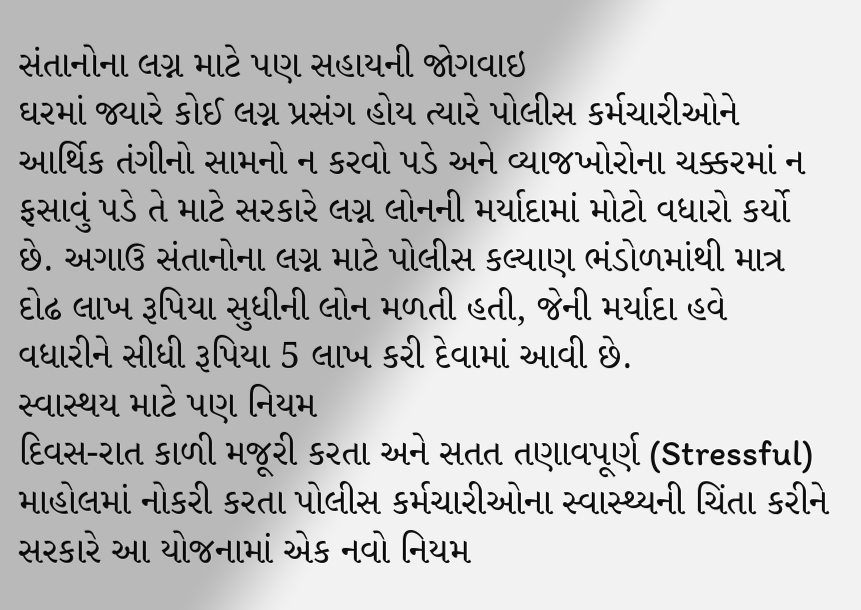સંતાનોના લગ્ન માટે પણ સહાયની જોગવાઇ
ઘરમાં જ્યારે કોઈ લગ્ન પ્રસંગ હોય ત્યારે પોલીસ કર્મચારીઓને આર્થિક તંગીનો સામનો ન કરવો પડે અને વ્યાજખોરોના ચક્કરમાં ન ફસાવું પડે તે માટે સરકારે લગ્ન લોનની મર્યાદામાં મોટો વધારો કર્યો છે. અગાઉ સંતાનોના લગ્ન માટે પોલીસ કલ્યાણ ભંડોળમાંથી માત્ર દોઢ લાખ રૂપિયા સુધીની લોન મળતી હતી, જેની મર્યાદા હવે વધારીને સીધી રૂપિયા 5 લાખ કરી દેવામાં આવી છે.
સ્વાસ્થય માટે પણ નિયમ
દિવસ-રાત કાળી મજૂરી કરતા અને સતત તણાવપૂર્ણ (Stressful) માહોલમાં નોકરી કરતા પોલીસ કર્મચારીઓના સ્વાસ્થ્યની ચિંતા કરીને સરકારે આ યોજનામાં એક નવો નિયમ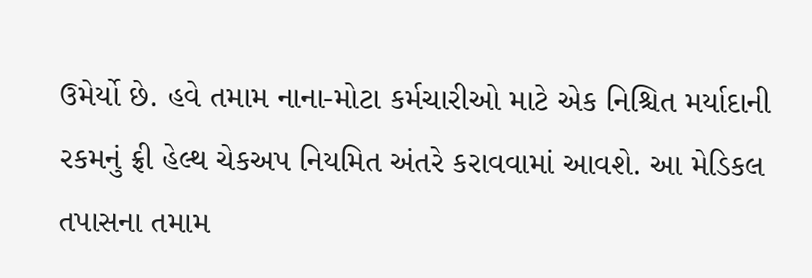ઉમેર્યો છે. હવે તમામ નાના-મોટા કર્મચારીઓ માટે એક નિશ્ચિત મર્યાદાની રકમનું ફ્રી હેલ્થ ચેકઅપ નિયમિત અંતરે કરાવવામાં આવશે. આ મેડિકલ તપાસના તમામ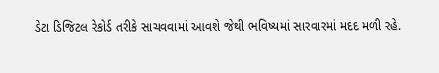ડેટા ડિજિટલ રેકોર્ડ તરીકે સાચવવામાં આવશે જેથી ભવિષ્યમાં સારવારમાં મદદ મળી રહે.